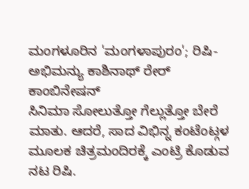ಮಂಗಳೂರಿನ 'ಮಂಗಳಾಪುರಂ'; ರಿಷಿ-ಅಭಿಮನ್ಯು ಕಾಶಿನಾಥ್ ರೇರ್ ಕಾಂಬಿನೇಷನ್
ಸಿನಿಮಾ ಸೋಲುತ್ತೋ ಗೆಲ್ಲುತ್ತೋ ಬೇರೆ ಮಾತು. ಆದರೆ, ಸಾದ ವಿಭಿನ್ನ ಕಂಟೆಂಟ್ಗಳ ಮೂಲಕ ಚಿತ್ರಮಂದಿರಕ್ಕೆ ಎಂಟ್ರಿ ಕೊಡುವ ನಟ ರಿಷಿ.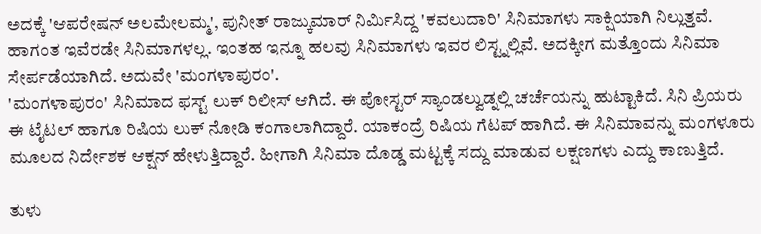ಅದಕ್ಕೆ 'ಆಪರೇಷನ್ ಅಲಮೇಲಮ್ಮ', ಪುನೀತ್ ರಾಜ್ಕುಮಾರ್ ನಿರ್ಮಿಸಿದ್ದ 'ಕವಲುದಾರಿ' ಸಿನಿಮಾಗಳು ಸಾಕ್ಷಿಯಾಗಿ ನಿಲ್ಲುತ್ತವೆ. ಹಾಗಂತ ಇವೆರಡೇ ಸಿನಿಮಾಗಳಲ್ಲ. ಇಂತಹ ಇನ್ನೂ ಹಲವು ಸಿನಿಮಾಗಳು ಇವರ ಲಿಸ್ಟ್ನಲ್ಲಿವೆ. ಅದಕ್ಕೀಗ ಮತ್ತೊಂದು ಸಿನಿಮಾ ಸೇರ್ಪಡೆಯಾಗಿದೆ. ಅದುವೇ 'ಮಂಗಳಾಪುರಂ'.
'ಮಂಗಳಾಪುರಂ' ಸಿನಿಮಾದ ಫಸ್ಟ್ ಲುಕ್ ರಿಲೀಸ್ ಆಗಿದೆ. ಈ ಪೋಸ್ಟರ್ ಸ್ಯಾಂಡಲ್ವುಡ್ನಲ್ಲಿ ಚರ್ಚೆಯನ್ನು ಹುಟ್ಟಾಕಿದೆ. ಸಿನಿ ಪ್ರಿಯರು ಈ ಟೈಟಲ್ ಹಾಗೂ ರಿಷಿಯ ಲುಕ್ ನೋಡಿ ಕಂಗಾಲಾಗಿದ್ದಾರೆ. ಯಾಕಂದ್ರೆ ರಿಷಿಯ ಗೆಟಪ್ ಹಾಗಿದೆ. ಈ ಸಿನಿಮಾವನ್ನು ಮಂಗಳೂರು ಮೂಲದ ನಿರ್ದೇಶಕ ಆಕ್ಷನ್ ಹೇಳುತ್ತಿದ್ದಾರೆ. ಹೀಗಾಗಿ ಸಿನಿಮಾ ದೊಡ್ಡ ಮಟ್ಟಕ್ಕೆ ಸದ್ದು ಮಾಡುವ ಲಕ್ಷಣಗಳು ಎದ್ದು ಕಾಣುತ್ತಿದೆ.

ತುಳು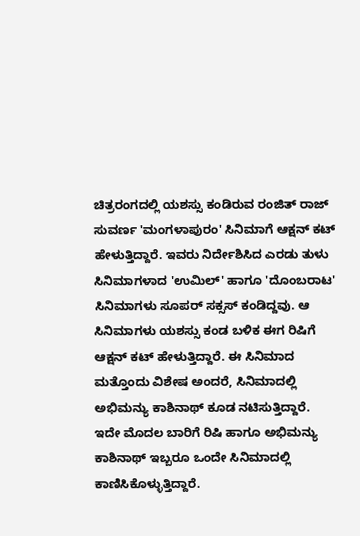ಚಿತ್ರರಂಗದಲ್ಲಿ ಯಶಸ್ಸು ಕಂಡಿರುವ ರಂಜಿತ್ ರಾಜ್ ಸುವರ್ಣ 'ಮಂಗಳಾಪುರಂ' ಸಿನಿಮಾಗೆ ಆಕ್ಷನ್ ಕಟ್ ಹೇಳುತ್ತಿದ್ದಾರೆ. ಇವರು ನಿರ್ದೇಶಿಸಿದ ಎರಡು ತುಳು ಸಿನಿಮಾಗಳಾದ 'ಉಮಿಲ್' ಹಾಗೂ 'ದೊಂಬರಾಟ' ಸಿನಿಮಾಗಳು ಸೂಪರ್ ಸಕ್ಸಸ್ ಕಂಡಿದ್ದವು. ಆ ಸಿನಿಮಾಗಳು ಯಶಸ್ಸು ಕಂಡ ಬಳಿಕ ಈಗ ರಿಷಿಗೆ ಆಕ್ಷನ್ ಕಟ್ ಹೇಳುತ್ತಿದ್ದಾರೆ. ಈ ಸಿನಿಮಾದ ಮತ್ತೊಂದು ವಿಶೇಷ ಅಂದರೆ, ಸಿನಿಮಾದಲ್ಲಿ ಅಭಿಮನ್ಯು ಕಾಶಿನಾಥ್ ಕೂಡ ನಟಿಸುತ್ತಿದ್ದಾರೆ.
ಇದೇ ಮೊದಲ ಬಾರಿಗೆ ರಿಷಿ ಹಾಗೂ ಅಭಿಮನ್ಯು ಕಾಶಿನಾಥ್ ಇಬ್ಬರೂ ಒಂದೇ ಸಿನಿಮಾದಲ್ಲಿ ಕಾಣಿಸಿಕೊಳ್ಳುತ್ತಿದ್ದಾರೆ.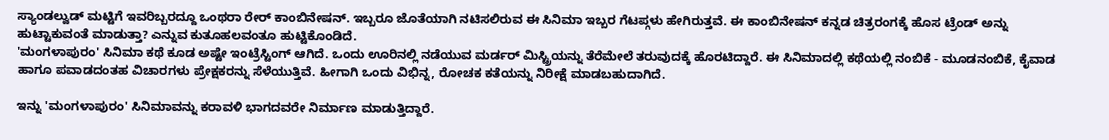ಸ್ಯಾಂಡಲ್ವುಡ್ ಮಟ್ಟಿಗೆ ಇವರಿಬ್ಬರದ್ದೂ ಒಂಥರಾ ರೇರ್ ಕಾಂಬಿನೇಷನ್. ಇಬ್ಬರೂ ಜೊತೆಯಾಗಿ ನಟಿಸಲಿರುವ ಈ ಸಿನಿಮಾ ಇಬ್ಬರ ಗೆಟಪ್ಗಳು ಹೇಗಿರುತ್ತವೆ. ಈ ಕಾಂಬಿನೇಷನ್ ಕನ್ನಡ ಚಿತ್ರರಂಗಕ್ಕೆ ಹೊಸ ಟ್ರೆಂಡ್ ಅನ್ನು ಹುಟ್ಟಾಕುವಂತೆ ಮಾಡುತ್ತಾ? ಎನ್ನುವ ಕುತೂಹಲವಂತೂ ಹುಟ್ಟಿಕೊಂಡಿದೆ.
'ಮಂಗಳಾಪುರಂ' ಸಿನಿಮಾ ಕಥೆ ಕೂಡ ಅಷ್ಟೇ ಇಂಟ್ರೆಸ್ಟಿಂಗ್ ಆಗಿದೆ. ಒಂದು ಊರಿನಲ್ಲಿ ನಡೆಯುವ ಮರ್ಡರ್ ಮಿಸ್ಟ್ರಿಯನ್ನು ತೆರೆಮೇಲೆ ತರುವುದಕ್ಕೆ ಹೊರಟಿದ್ದಾರೆ. ಈ ಸಿನಿಮಾದಲ್ಲಿ ಕಥೆಯಲ್ಲಿ ನಂಬಿಕೆ - ಮೂಡನಂಬಿಕೆ, ಕೈವಾಡ ಹಾಗೂ ಪವಾಡದಂತಹ ವಿಚಾರಗಳು ಪ್ರೇಕ್ಷಕರನ್ನು ಸೆಳೆಯುತ್ತಿವೆ. ಹೀಗಾಗಿ ಒಂದು ವಿಭಿನ್ನ, ರೋಚಕ ಕತೆಯನ್ನು ನಿರೀಕ್ಷೆ ಮಾಡಬಹುದಾಗಿದೆ.

ಇನ್ನು 'ಮಂಗಳಾಪುರಂ' ಸಿನಿಮಾವನ್ನು ಕರಾವಳಿ ಭಾಗದವರೇ ನಿರ್ಮಾಣ ಮಾಡುತ್ತಿದ್ದಾರೆ.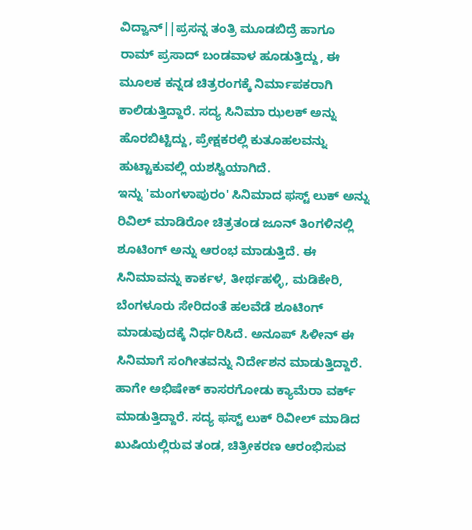ವಿದ್ವಾನ್||ಪ್ರಸನ್ನ ತಂತ್ರಿ ಮೂಡಬಿದ್ರೆ ಹಾಗೂ ರಾಮ್ ಪ್ರಸಾದ್ ಬಂಡವಾಳ ಹೂಡುತ್ತಿದ್ದು, ಈ ಮೂಲಕ ಕನ್ನಡ ಚಿತ್ರರಂಗಕ್ಕೆ ನಿರ್ಮಾಪಕರಾಗಿ ಕಾಲಿಡುತ್ತಿದ್ದಾರೆ. ಸದ್ಯ ಸಿನಿಮಾ ಝಲಕ್ ಅನ್ನು ಹೊರಬಿಟ್ಟಿದ್ದು, ಪ್ರೇಕ್ಷಕರಲ್ಲಿ ಕುತೂಹಲವನ್ನು ಹುಟ್ಟಾಕುವಲ್ಲಿ ಯಶಸ್ವಿಯಾಗಿದೆ.
ಇನ್ನು 'ಮಂಗಳಾಪುರಂ' ಸಿನಿಮಾದ ಫಸ್ಟ್ ಲುಕ್ ಅನ್ನು ರಿವಿಲ್ ಮಾಡಿರೋ ಚಿತ್ರತಂಡ ಜೂನ್ ತಿಂಗಳಿನಲ್ಲಿ ಶೂಟಿಂಗ್ ಅನ್ನು ಆರಂಭ ಮಾಡುತ್ತಿದೆ. ಈ ಸಿನಿಮಾವನ್ನು ಕಾರ್ಕಳ, ತೀರ್ಥಹಳ್ಳಿ, ಮಡಿಕೇರಿ, ಬೆಂಗಳೂರು ಸೇರಿದಂತೆ ಹಲವೆಡೆ ಶೂಟಿಂಗ್ ಮಾಡುವುದಕ್ಕೆ ನಿರ್ಧರಿಸಿದೆ. ಅನೂಪ್ ಸಿಳೀನ್ ಈ ಸಿನಿಮಾಗೆ ಸಂಗೀತವನ್ನು ನಿರ್ದೇಶನ ಮಾಡುತ್ತಿದ್ದಾರೆ. ಹಾಗೇ ಅಭಿಷೇಕ್ ಕಾಸರಗೋಡು ಕ್ಯಾಮೆರಾ ವರ್ಕ್ ಮಾಡುತ್ತಿದ್ದಾರೆ. ಸದ್ಯ ಫಸ್ಟ್ ಲುಕ್ ರಿವೀಲ್ ಮಾಡಿದ ಖುಷಿಯಲ್ಲಿರುವ ತಂಡ, ಚಿತ್ರೀಕರಣ ಆರಂಭಿಸುವ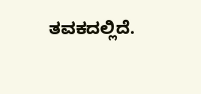ತವಕದಲ್ಲಿದೆ.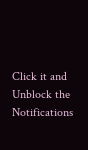Click it and Unblock the Notifications